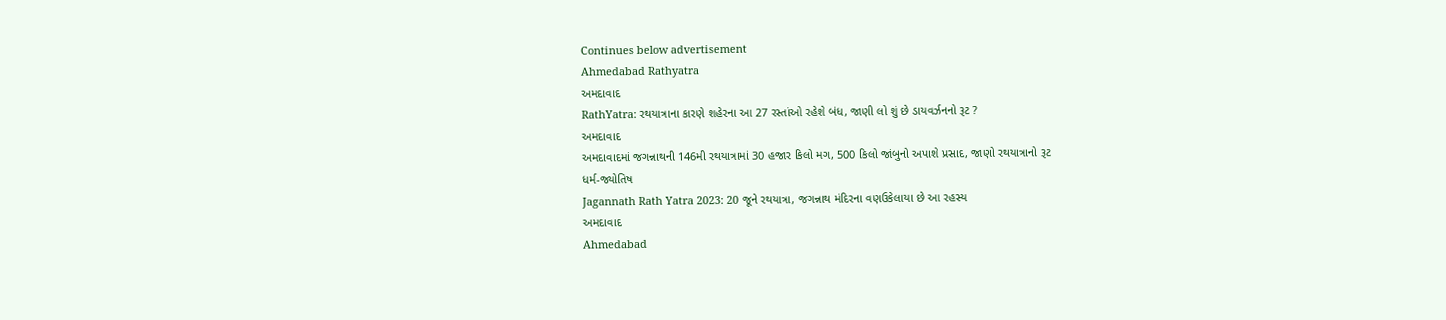Continues below advertisement
Ahmedabad Rathyatra
અમદાવાદ
RathYatra: રથયાત્રાના કારણે શહેરના આ 27 રસ્તાંઓ રહેશે બંધ, જાણી લો શું છે ડાયવર્ઝનનો રૂટ ?
અમદાવાદ
અમદાવાદમાં જગન્નાથની 146મી રથયાત્રામાં 30 હજાર કિલો મગ, 500 કિલો જાંબુનો અપાશે પ્રસાદ, જાણો રથયાત્રાનો રૂટ
ધર્મ-જ્યોતિષ
Jagannath Rath Yatra 2023: 20 જૂને રથયાત્રા, જગન્નાથ મંદિરના વણઉકેલાયા છે આ રહસ્ય
અમદાવાદ
Ahmedabad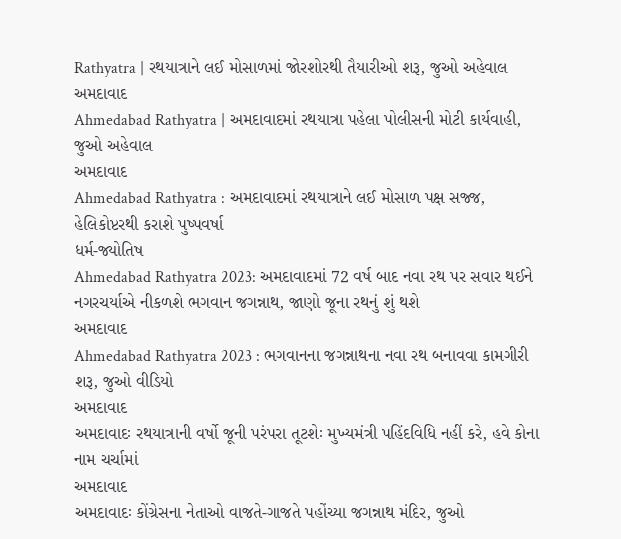Rathyatra | રથયાત્રાને લઈ મોસાળમાં જોરશોરથી તૈયારીઓ શરૂ, જુઓ અહેવાલ
અમદાવાદ
Ahmedabad Rathyatra | અમદાવાદમાં રથયાત્રા પહેલા પોલીસની મોટી કાર્યવાહી, જુઓ અહેવાલ
અમદાવાદ
Ahmedabad Rathyatra : અમદાવાદમાં રથયાત્રાને લઈ મોસાળ પક્ષ સજ્જ, હેલિકોપ્ટરથી કરાશે પુષ્પવર્ષા
ધર્મ-જ્યોતિષ
Ahmedabad Rathyatra 2023: અમદાવાદમાં 72 વર્ષ બાદ નવા રથ પર સવાર થઈને નગરચર્યાએ નીકળશે ભગવાન જગન્નાથ, જાણો જૂના રથનું શું થશે
અમદાવાદ
Ahmedabad Rathyatra 2023 : ભગવાનના જગન્નાથના નવા રથ બનાવવા કામગીરી શરૂ, જુઓ વીડિયો
અમદાવાદ
અમદાવાદઃ રથયાત્રાની વર્ષો જૂની પરંપરા તૂટશેઃ મુખ્યમંત્રી પહિંદવિધિ નહીં કરે, હવે કોના નામ ચર્ચામાં
અમદાવાદ
અમદાવાદઃ કોંગ્રેસના નેતાઓ વાજતે-ગાજતે પહોંચ્યા જગન્નાથ મંદિર, જુઓ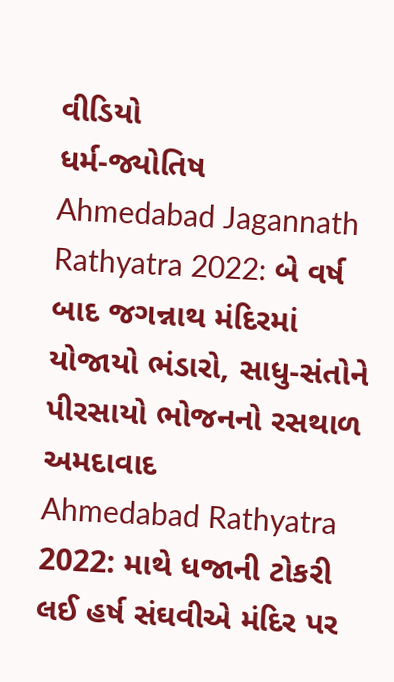વીડિયો
ધર્મ-જ્યોતિષ
Ahmedabad Jagannath Rathyatra 2022: બે વર્ષ બાદ જગન્નાથ મંદિરમાં યોજાયો ભંડારો, સાધુ-સંતોને પીરસાયો ભોજનનો રસથાળ
અમદાવાદ
Ahmedabad Rathyatra 2022: માથે ધજાની ટોકરી લઈ હર્ષ સંઘવીએ મંદિર પર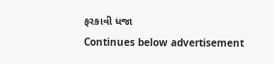ફરકાવી ધજા
Continues below advertisement